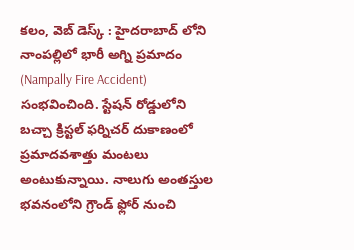కలం, వెబ్ డెస్క్ : హైదరాబాద్ లోని నాంపల్లిలో భారీ అగ్ని ప్రమాదం (Nampally Fire Accident) సంభవించింది. స్టేషన్ రోడ్డులోని బచ్చా క్రిస్టల్ ఫర్నిచర్ దుకాణంలో ప్రమాదవశాత్తు మంటలు అంటుకున్నాయి. నాలుగు అంతస్తుల భవనంలోని గ్రౌండ్ ఫ్లోర్ నుంచి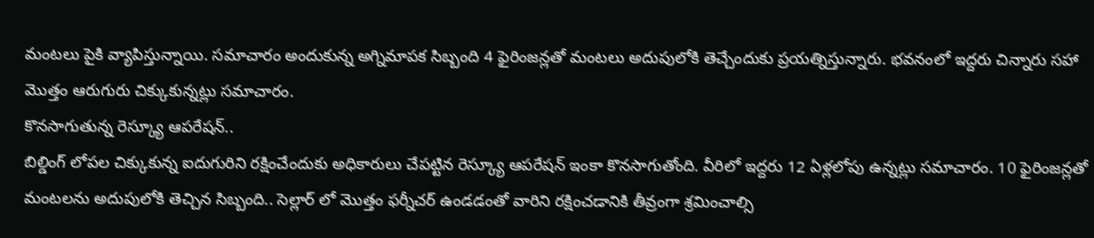మంటలు పైకి వ్యాపిస్తున్నాయి. సమాచారం అందుకున్న అగ్నిమాపక సిబ్బంది 4 ఫైరింజన్లతో మంటలు అదుపులోకి తెచ్చేందుకు ప్రయత్నిస్తున్నారు. భవనంలో ఇద్దరు చిన్నారు సహా మొత్తం ఆరుగురు చిక్కుకున్నట్లు సమాచారం.
కొనసాగుతున్న రెస్క్యూ ఆపరేషన్..
బిల్డింగ్ లోపల చిక్కుకున్న ఐదుగురిని రక్షించేందుకు అధికారులు చేపట్టిన రెస్క్యూ ఆపరేషన్ ఇంకా కొనసాగుతోంది. వీరిలో ఇద్దరు 12 ఏళ్లలోపు ఉన్నట్లు సమాచారం. 10 ఫైరింజన్లతో మంటలను అదుపులోకి తెచ్చిన సిబ్బంది.. సెల్లార్ లో మొత్తం ఫర్నీచర్ ఉండడంతో వారిని రక్షించడానికి తీవ్రంగా శ్రమించాల్సి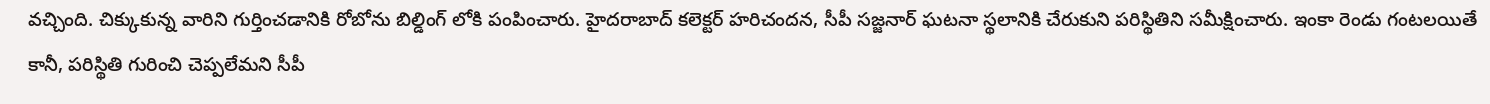వచ్చింది. చిక్కుకున్న వారిని గుర్తించడానికి రోబోను బిల్డింగ్ లోకి పంపించారు. హైదరాబాద్ కలెక్టర్ హరిచందన, సీపీ సజ్జనార్ ఘటనా స్థలానికి చేరుకుని పరిస్థితిని సమీక్షించారు. ఇంకా రెండు గంటలయితే కానీ, పరిస్థితి గురించి చెప్పలేమని సీపీ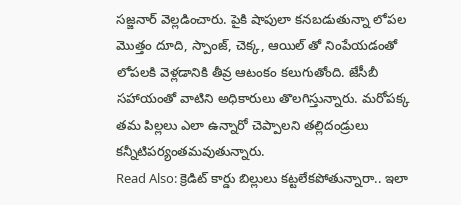సజ్జనార్ వెల్లడించారు. పైకి షాపులా కనబడుతున్నా లోపల మొత్తం దూది, స్పాంజ్, చెక్క, ఆయిల్ తో నింపేయడంతో లోపలకి వెళ్లడానికి తీవ్ర ఆటంకం కలుగుతోంది. జేసీబీ సహాయంతో వాటిని అధికారులు తొలగిస్తున్నారు. మరోపక్క తమ పిల్లలు ఎలా ఉన్నారో చెప్పాలని తల్లిదండ్రులు కన్నీటిపర్యంతమవుతున్నారు.
Read Also: క్రెడిట్ కార్డు బిల్లులు కట్టలేకపోతున్నారా.. ఇలా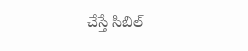చేస్తే సిబిల్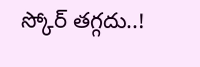స్కోర్ తగ్గదు..!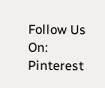Follow Us On: Pinterest